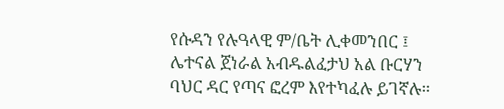የሱዳን የሉዓላዊ ም/ቤት ሊቀመንበር ፤ ሌተናል ጀነራል አብዱልፈታህ አል ቡርሃን ባህር ዳር የጣና ፎረም እየተካፈሉ ይገኛሉ።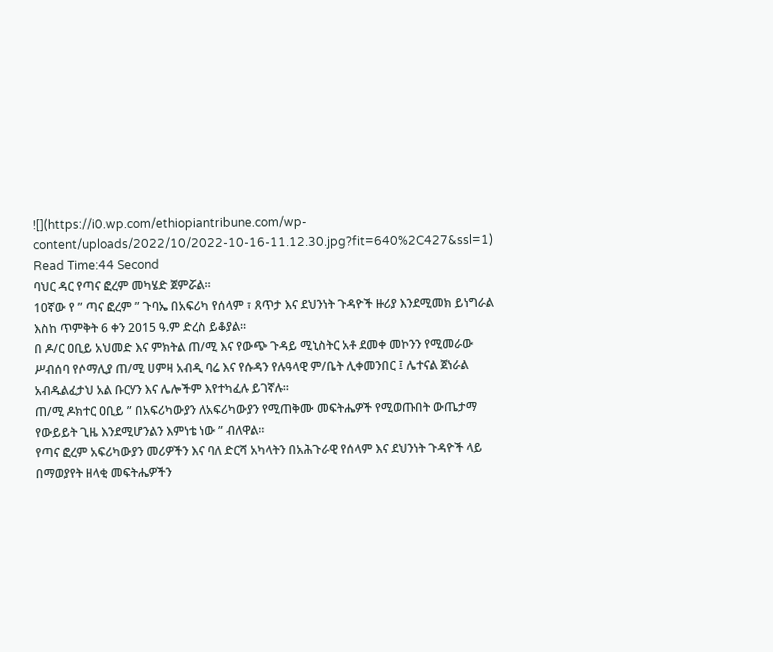![](https://i0.wp.com/ethiopiantribune.com/wp-content/uploads/2022/10/2022-10-16-11.12.30.jpg?fit=640%2C427&ssl=1)
Read Time:44 Second
ባህር ዳር የጣና ፎረም መካሄድ ጀምሯል።
10ኛው የ ” ጣና ፎረም ” ጉባኤ በአፍሪካ የሰላም ፣ ጸጥታ እና ደህንነት ጉዳዮች ዙሪያ እንደሚመክ ይነግራል እስከ ጥምቅት 6 ቀን 2015 ዓ.ም ድረስ ይቆያል።
በ ዶ/ር ዐቢይ አህመድ እና ምክትል ጠ/ሚ እና የውጭ ጉዳይ ሚኒስትር አቶ ደመቀ መኮንን የሚመራው ሥብሰባ የሶማሊያ ጠ/ሚ ሀምዛ አብዲ ባሬ እና የሱዳን የሉዓላዊ ም/ቤት ሊቀመንበር ፤ ሌተናል ጀነራል አብዱልፈታህ አል ቡርሃን እና ሌሎችም እየተካፈሉ ይገኛሉ።
ጠ/ሚ ዶክተር ዐቢይ ” በአፍሪካውያን ለአፍሪካውያን የሚጠቅሙ መፍትሔዎች የሚወጡበት ውጤታማ የውይይት ጊዜ እንደሚሆንልን እምነቴ ነው ” ብለዋል።
የጣና ፎረም አፍሪካውያን መሪዎችን እና ባለ ድርሻ አካላትን በአሕጉራዊ የሰላም እና ደህንነት ጉዳዮች ላይ በማወያየት ዘላቂ መፍትሔዎችን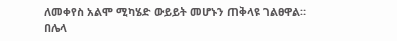ለመቀየስ አልሞ ሚካሄድ ውይይት መሆኑን ጠቅላዩ ገልፀዋል።
በሌላ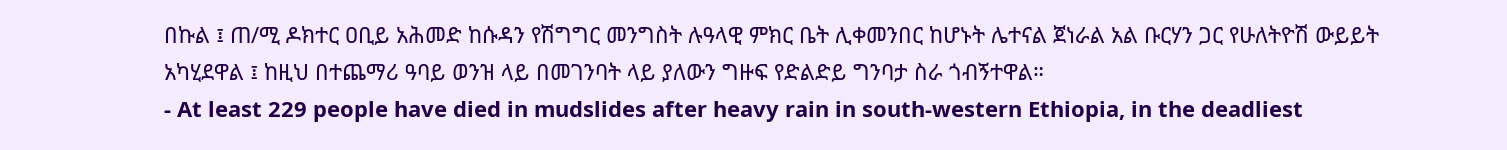በኩል ፤ ጠ/ሚ ዶክተር ዐቢይ አሕመድ ከሱዳን የሽግግር መንግስት ሉዓላዊ ምክር ቤት ሊቀመንበር ከሆኑት ሌተናል ጀነራል አል ቡርሃን ጋር የሁለትዮሽ ውይይት አካሂደዋል ፤ ከዚህ በተጨማሪ ዓባይ ወንዝ ላይ በመገንባት ላይ ያለውን ግዙፍ የድልድይ ግንባታ ስራ ጎብኝተዋል።
- At least 229 people have died in mudslides after heavy rain in south-western Ethiopia, in the deadliest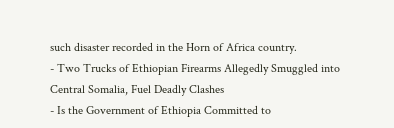such disaster recorded in the Horn of Africa country.
- Two Trucks of Ethiopian Firearms Allegedly Smuggled into Central Somalia, Fuel Deadly Clashes
- Is the Government of Ethiopia Committed to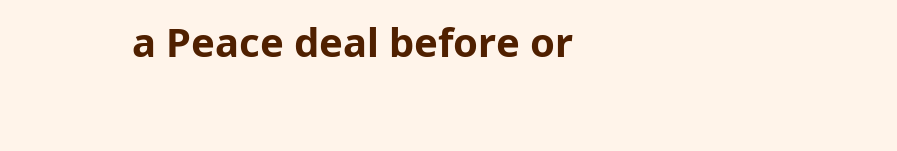a Peace deal before or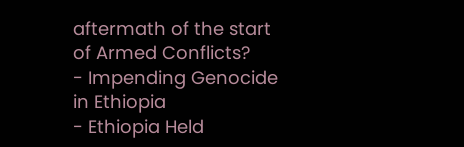aftermath of the start of Armed Conflicts?
- Impending Genocide in Ethiopia
- Ethiopia Held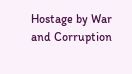Hostage by War and Corruption